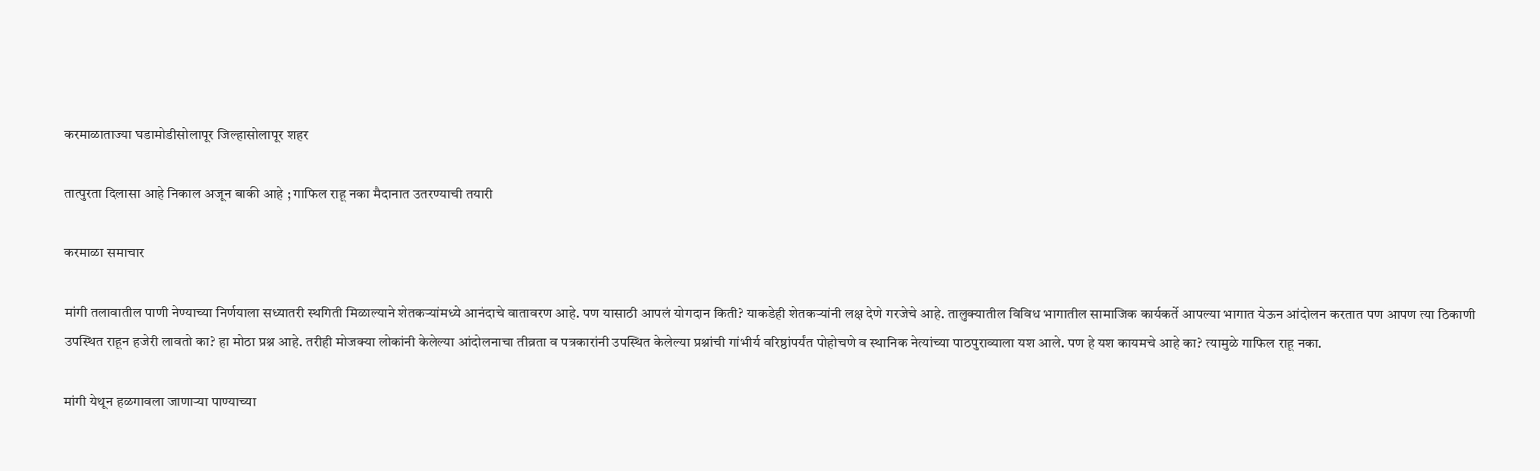करमाळाताज्या घडामोडीसोलापूर जिल्हासोलापूर शहर

तात्पुरता दिलासा आहे निकाल अजून बाकी आहे ; गाफिल राहू नका मैदानात उतरण्याची तयारी

करमाळा समाचार

मांगी तलावातील पाणी नेण्याच्या निर्णयाला सध्यातरी स्थगिती मिळाल्याने शेतकऱ्यांमध्ये आनंदाचे वातावरण आहे. पण यासाठी आपलं योगदान किती? याकडेही शेतकऱ्यांनी लक्ष देणे गरजेचे आहे. तालुक्यातील विविध भागातील सामाजिक कार्यकर्ते आपल्या भागात येऊन आंदोलन करतात पण आपण त्या ठिकाणी उपस्थित राहून हजेरी लावतो का? हा मोठा प्रश्न आहे. तरीही मोजक्या लोकांनी केलेल्या आंदोलनाचा तीव्रता व पत्रकारांनी उपस्थित केलेल्या प्रश्नांची गांभीर्य वरिष्ठांपर्यंत पोहोचणे व स्थानिक नेत्यांच्या पाठपुराव्याला यश आले. पण हे यश कायमचे आहे का? त्यामुळे गाफिल राहू नका.

मांगी येथून हळगावला जाणाऱ्या पाण्याच्या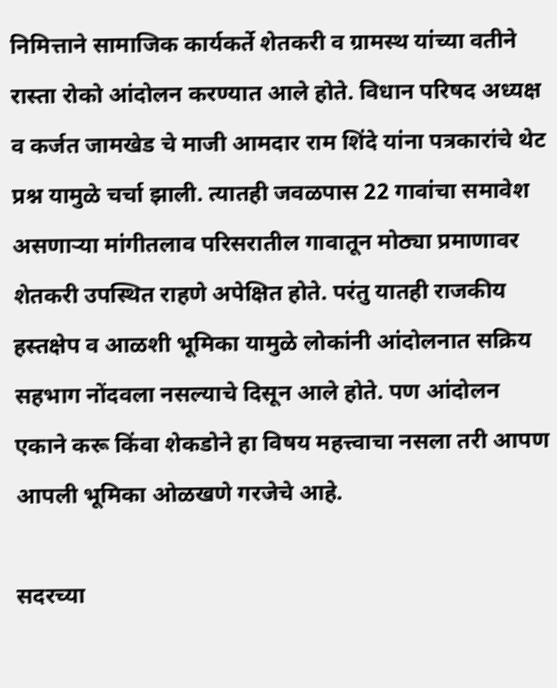निमित्ताने सामाजिक कार्यकर्ते शेतकरी व ग्रामस्थ यांच्या वतीने रास्ता रोको आंदोलन करण्यात आले होते. विधान परिषद अध्यक्ष व कर्जत जामखेड चे माजी आमदार राम शिंदे यांना पत्रकारांचे थेट प्रश्न यामुळे चर्चा झाली. त्यातही जवळपास 22 गावांचा समावेश असणाऱ्या मांगीतलाव परिसरातील गावातून मोठ्या प्रमाणावर शेतकरी उपस्थित राहणे अपेक्षित होते. परंतु यातही राजकीय हस्तक्षेप व आळशी भूमिका यामुळे लोकांनी आंदोलनात सक्रिय सहभाग नोंदवला नसल्याचे दिसून आले होते. पण आंदोलन एकाने करू किंवा शेकडोने हा विषय महत्त्वाचा नसला तरी आपण आपली भूमिका ओळखणे गरजेचे आहे.

सदरच्या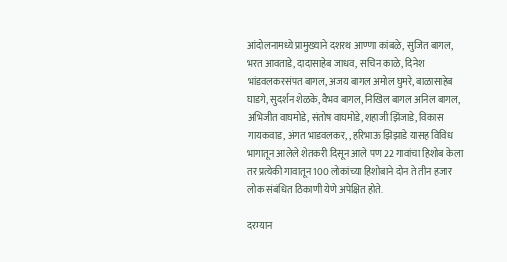आंदोलनामध्ये प्रामुख्याने दशरथ आण्णा कांबळे, सुजित बागल, भरत आवताडे, दादासाहेब जाधव, सचिन काळे, दिनेश भांडवलकरसंपत बागल, अजय बागल अमोल घुमरे, बाळासाहेब घाडगे, सुदर्शन शेळके, वैभव बागल, निखिल बागल अनिल बागल, अभिजीत वाघमोडे, संतोष वाघमोडे, शहाजी झिंजाडे, विकास गायकवाड, अंगत भाडवलकर, , हरिभाऊ झिझाडे यासह विविध भागातून आलेले शेतकरी दिसून आले पण 22 गावांचा हिशोब केला तर प्रत्येकी गावातून 100 लोकांच्या हिशोबाने दोन ते तीन हजार लोक संबंधित ठिकाणी येणे अपेक्षित होते.

दरम्यान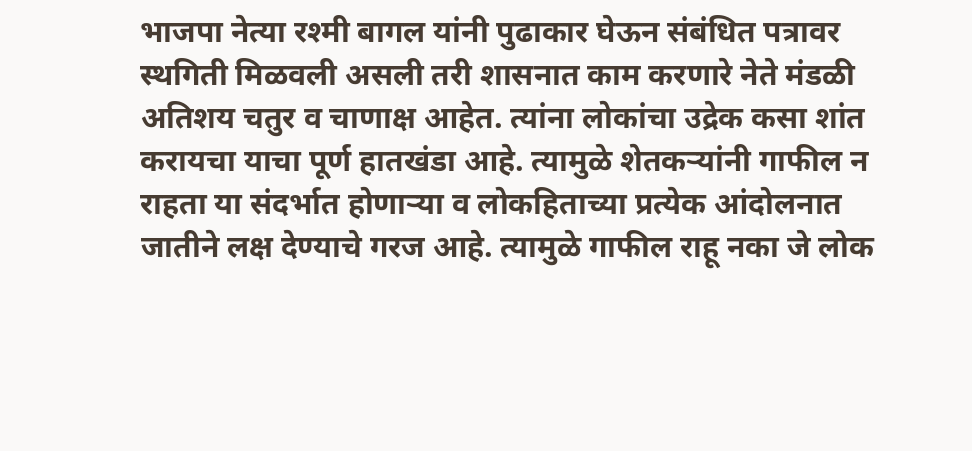भाजपा नेत्या रश्मी बागल यांनी पुढाकार घेऊन संबंधित पत्रावर स्थगिती मिळवली असली तरी शासनात काम करणारे नेते मंडळी अतिशय चतुर व चाणाक्ष आहेत. त्यांना लोकांचा उद्रेक कसा शांत करायचा याचा पूर्ण हातखंडा आहे. त्यामुळे शेतकऱ्यांनी गाफील न राहता या संदर्भात होणाऱ्या व लोकहिताच्या प्रत्येक आंदोलनात जातीने लक्ष देण्याचे गरज आहे. त्यामुळे गाफील राहू नका जे लोक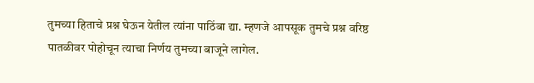तुमच्या हिताचे प्रश्न घेऊन येतील त्यांना पाठिंबा द्या. म्हणजे आपसूक तुमचे प्रश्न वरिष्ठ पातळीवर पोहोचून त्याचा निर्णय तुमच्या बाजूने लागेल.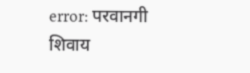error: परवानगी शिवाय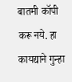बातमी कॉपी करू नये. हा कायद्याने गुन्हा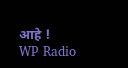आहे !
WP Radio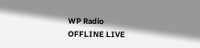WP Radio
OFFLINE LIVE